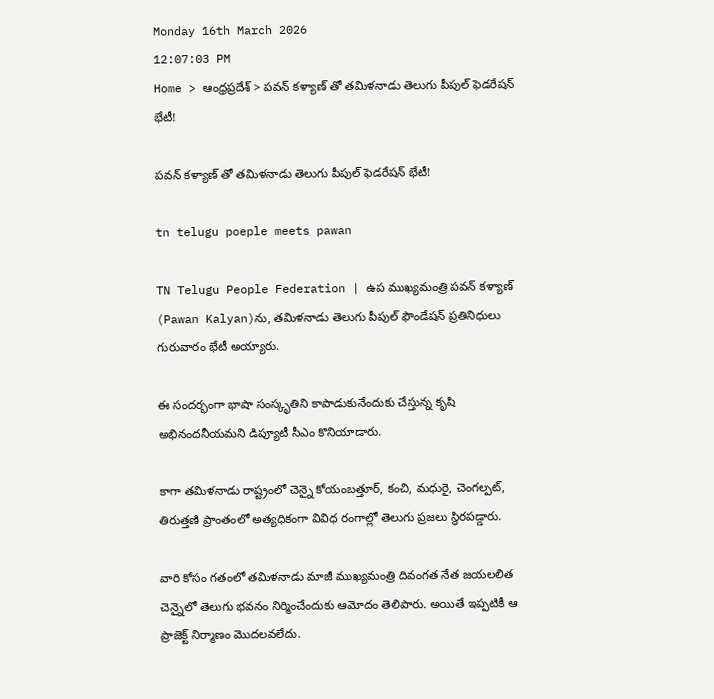Monday 16th March 2026
12:07:03 PM
Home > ఆంధ్రప్రదేశ్ > పవన్ కళ్యాణ్ తో తమిళనాడు తెలుగు పీపుల్ ఫెడరేషన్ భేటీ!

పవన్ కళ్యాణ్ తో తమిళనాడు తెలుగు పీపుల్ ఫెడరేషన్ భేటీ!

tn telugu poeple meets pawan

TN Telugu People Federation | ఉప ముఖ్యమంత్రి పవన్ కళ్యాణ్ (Pawan Kalyan)ను, తమిళనాడు తెలుగు పీపుల్ ఫౌండేషన్ ప్రతినిధులు గురువారం భేటీ అయ్యారు.

ఈ సందర్భంగా భాషా సంస్కృతిని కాపాడుకునేందుకు చేస్తున్న కృషి అభినందనీయమని డిప్యూటీ సీఎం కొనియాడారు.

కాగా తమిళనాడు రాష్ట్రంలో చెన్నై కోయంబత్తూర్, కంచి, మధురై, చెంగల్పట్, తిరుత్తణి ప్రాంతంలో అత్యధికంగా వివిధ రంగాల్లో తెలుగు ప్రజలు స్థిరపడ్డారు.

వారి కోసం గతంలో తమిళనాడు మాజీ ముఖ్యమంత్రి దివంగత నేత జయలలిత చెన్నైలో తెలుగు భవనం నిర్మించేందుకు ఆమోదం తెలిపారు. అయితే ఇప్పటికీ ఆ ప్రాజెక్ట్ నిర్మాణం మొదలవలేదు.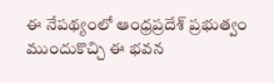ఈ నేపథ్యంలో ఆంధ్రప్రదేశ్ ప్రభుత్వం ముందుకొచ్చి ఈ భవన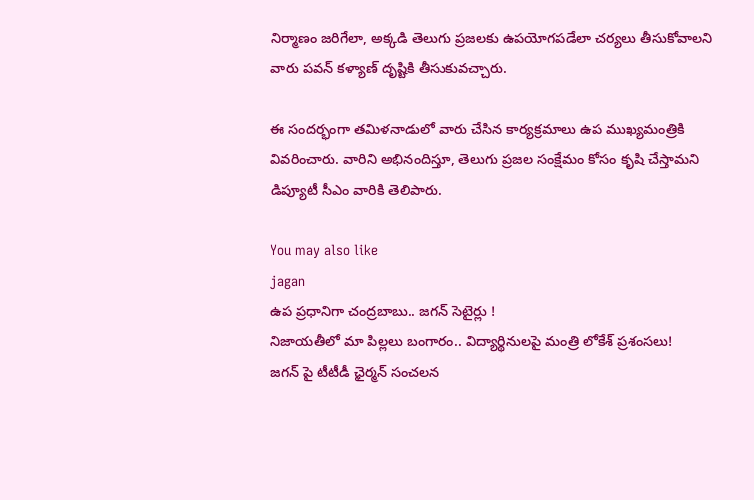నిర్మాణం జరిగేలా, అక్కడి తెలుగు ప్రజలకు ఉపయోగపడేలా చర్యలు తీసుకోవాలని వారు పవన్ కళ్యాణ్ దృష్టికి తీసుకువచ్చారు.

ఈ సందర్భంగా తమిళనాడులో వారు చేసిన కార్యక్రమాలు ఉప ముఖ్యమంత్రికి వివరించారు. వారిని అభినందిస్తూ, తెలుగు ప్రజల సంక్షేమం కోసం కృషి చేస్తామని డిప్యూటీ సీఎం వారికి తెలిపారు.

You may also like
jagan
ఉప ప్రధానిగా చంద్రబాబు.. జగన్ సెటైర్లు !
నిజాయతీలో మా పిల్లలు బంగారం.. విద్యార్థినులపై మంత్రి లోకేశ్ ప్రశంసలు!
జగన్ పై టీటీడీ ఛైర్మన్ సంచలన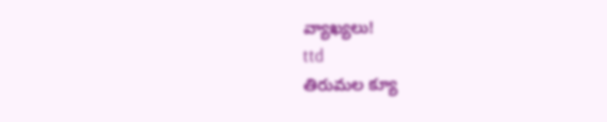వ్యాఖ్యలు!
ttd
తిరుమల క్యూ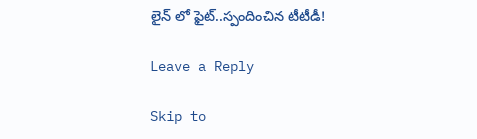లైన్ లో ఫైట్..స్పందించిన టీటీడీ!

Leave a Reply

Skip to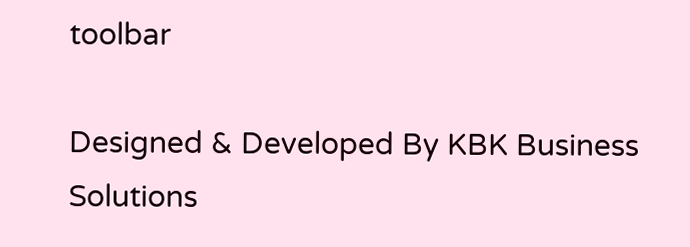toolbar

Designed & Developed By KBK Business Solutions